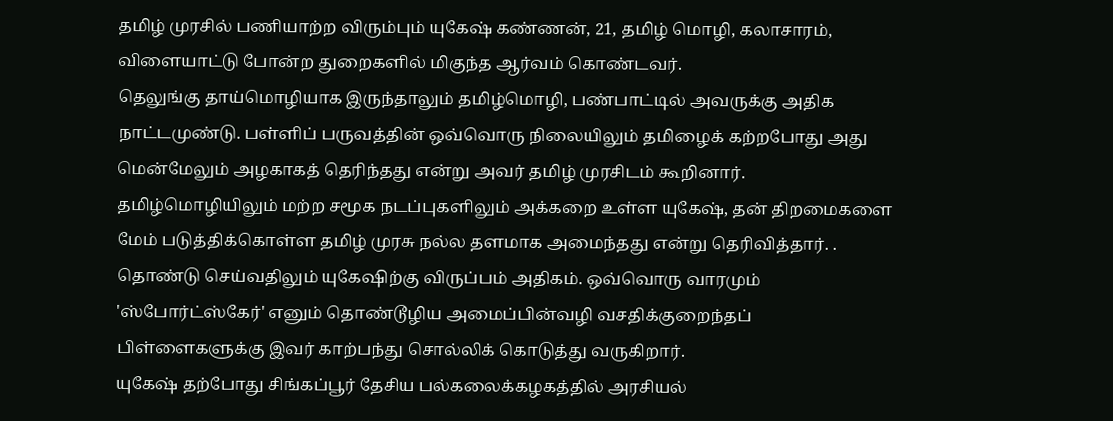தமிழ் முரசில் பணியாற்ற விரும்பும் யுகேஷ் கண்ணன், 21, தமிழ் மொழி, கலாசாரம், விளையாட்டு போன்ற துறைகளில் மிகுந்த ஆர்வம் கொண்டவர்.
தெலுங்கு தாய்மொழியாக இருந்தாலும் தமிழ்மொழி, பண்பாட்டில் அவருக்கு அதிக நாட்டமுண்டு. பள்ளிப் பருவத்தின் ஒவ்வொரு நிலையிலும் தமிழைக் கற்றபோது அது மென்மேலும் அழகாகத் தெரிந்தது என்று அவர் தமிழ் முரசிடம் கூறினார்.
தமிழ்மொழியிலும் மற்ற சமூக நடப்புகளிலும் அக்கறை உள்ள யுகேஷ், தன் திறமைகளை மேம் படுத்திக்கொள்ள தமிழ் முரசு நல்ல தளமாக அமைந்தது என்று தெரிவித்தார். .
தொண்டு செய்வதிலும் யுகேஷிற்கு விருப்பம் அதிகம். ஒவ்வொரு வாரமும் 'ஸ்போர்ட்ஸ்கேர்' எனும் தொண்டூழிய அமைப்பின்வழி வசதிக்குறைந்தப் பிள்ளைகளுக்கு இவர் காற்பந்து சொல்லிக் கொடுத்து வருகிறார்.
யுகேஷ் தற்போது சிங்கப்பூர் தேசிய பல்கலைக்கழகத்தில் அரசியல்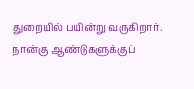துறையில் பயின்று வருகிறார். நான்கு ஆண்டுகளுக்குப்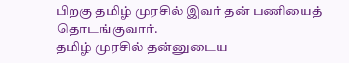பிறகு தமிழ் முரசில் இவர் தன் பணியைத் தொடங்குவார்.
தமிழ் முரசில் தன்னுடைய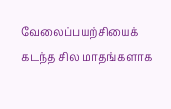வேலைப்பயற்சியைக் கடந்த சில மாதங்களாக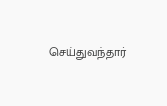செய்துவந்தார்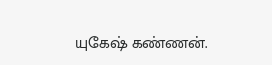யுகேஷ் கண்ணன்.